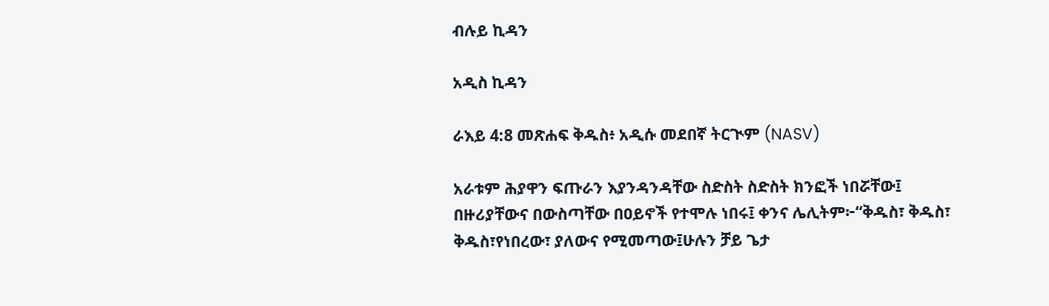ብሉይ ኪዳን

አዲስ ኪዳን

ራእይ 4:8 መጽሐፍ ቅዱስ፥ አዲሱ መደበኛ ትርጒም (NASV)

አራቱም ሕያዋን ፍጡራን እያንዳንዳቸው ስድስት ስድስት ክንፎች ነበሯቸው፤ በዙሪያቸውና በውስጣቸው በዐይኖች የተሞሉ ነበሩ፤ ቀንና ሌሊትም፦“ቅዱስ፣ ቅዱስ፣ ቅዱስ፣የነበረው፣ ያለውና የሚመጣው፤ሁሉን ቻይ ጌታ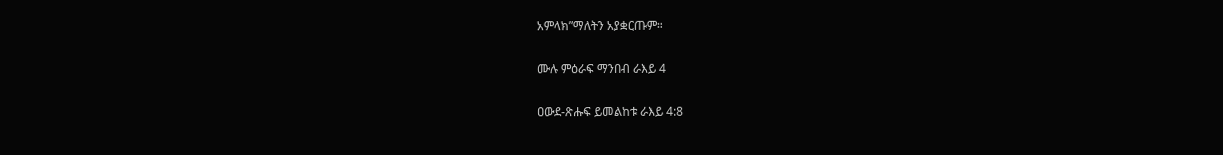አምላክ”ማለትን አያቋርጡም።

ሙሉ ምዕራፍ ማንበብ ራእይ 4

ዐውደ-ጽሑፍ ይመልከቱ ራእይ 4:8